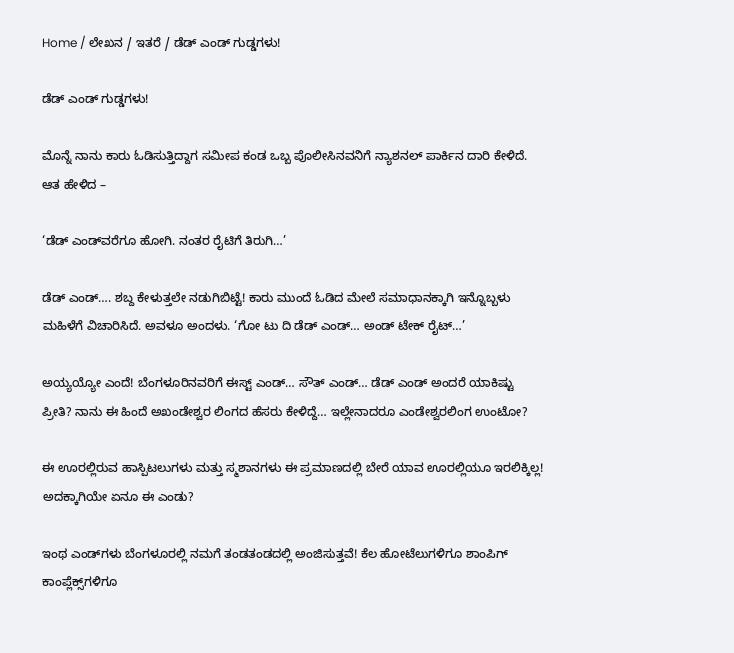Home / ಲೇಖನ / ಇತರೆ / ಡೆಡ್ ಎಂಡ್ ಗುಡ್ಡಗಳು!

ಡೆಡ್ ಎಂಡ್ ಗುಡ್ಡಗಳು!

ಮೊನ್ನೆ ನಾನು ಕಾರು ಓಡಿಸುತ್ತಿದ್ದಾಗ ಸಮೀಪ ಕಂಡ ಒಬ್ಬ ಪೊಲೀಸಿನವನಿಗೆ ನ್ಯಾಶನಲ್ ಪಾರ್ಕಿನ ದಾರಿ ಕೇಳಿದೆ. ಆತ ಹೇಳಿದ –

‘ಡೆಡ್ ಎಂಡ್‌ವರೆಗೂ ಹೋಗಿ. ನಂತರ ರೈಟಿಗೆ ತಿರುಗಿ…’

ಡೆಡ್ ಎಂಡ್…. ಶಬ್ದ ಕೇಳುತ್ತಲೇ ನಡುಗಿಬಿಟ್ಟೆ! ಕಾರು ಮುಂದೆ ಓಡಿದ ಮೇಲೆ ಸಮಾಧಾನಕ್ಕಾಗಿ ಇನ್ನೊಬ್ಬಳು ಮಹಿಳೆಗೆ ವಿಚಾರಿಸಿದೆ. ಅವಳೂ ಅಂದಳು. ‘ಗೋ ಟು ದಿ ಡೆಡ್ ಎಂಡ್… ಅಂಡ್ ಟೇಕ್ ರೈಟ್…’

ಅಯ್ಯಯ್ಯೋ ಎಂದೆ! ಬೆಂಗಳೂರಿನವರಿಗೆ ಈಸ್ಟ್ ಎಂಡ್… ಸೌತ್ ಎಂಡ್… ಡೆಡ್ ಎಂಡ್ ಅಂದರೆ ಯಾಕಿಷ್ಟು ಪ್ರೀತಿ? ನಾನು ಈ ಹಿಂದೆ ಅಖಂಡೇಶ್ವರ ಲಿಂಗದ ಹೆಸರು ಕೇಳಿದ್ದೆ… ಇಲ್ಲೇನಾದರೂ ಎಂಡೇಶ್ವರಲಿಂಗ ಉಂಟೋ?

ಈ ಊರಲ್ಲಿರುವ ಹಾಸ್ಪಿಟಲುಗಳು ಮತ್ತು ಸ್ಮಶಾನಗಳು ಈ ಪ್ರಮಾಣದಲ್ಲಿ ಬೇರೆ ಯಾವ ಊರಲ್ಲಿಯೂ ಇರಲಿಕ್ಕಿಲ್ಲ! ಅದಕ್ಕಾಗಿಯೇ ಏನೂ ಈ ಎಂಡು?

ಇಂಥ ಎಂಡ್‌ಗಳು ಬೆಂಗಳೂರಲ್ಲಿ ನಮಗೆ ತಂಡತಂಡದಲ್ಲಿ ಅಂಜಿಸುತ್ತವೆ! ಕೆಲ ಹೋಟೆಲುಗಳಿಗೂ ಶಾಂಪಿಗ್ ಕಾಂಪ್ಲೆಕ್ಸ್‌ಗಳಿಗೂ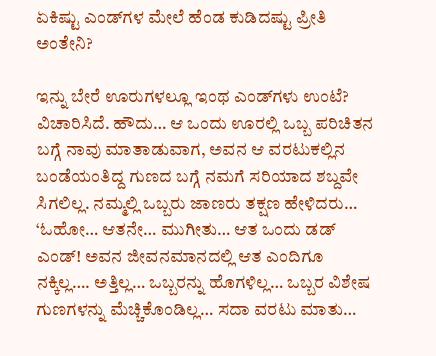ಏಕಿಷ್ಟು ಎಂಡ್‌ಗಳ ಮೇಲೆ ಹೆಂಡ ಕುಡಿದಷ್ಟು ಪ್ರೀತಿ ಅಂತೇನಿ?

ಇನ್ನು ಬೇರೆ ಊರುಗಳಲ್ಲೂ ಇಂಥ ಎಂಡ್‌ಗಳು ಉಂಟೆ? ವಿಚಾರಿಸಿದೆ. ಹೌದು… ಆ ಒಂದು ಊರಲ್ಲಿ ಒಬ್ಬ ಪರಿಚಿತನ ಬಗ್ಗೆ ನಾವು ಮಾತಾಡುವಾಗ, ಅವನ ಆ ವರಟುಕಲ್ಲಿನ ಬಂಡೆಯಂತಿದ್ದ ಗುಣದ ಬಗ್ಗೆ ನಮಗೆ ಸರಿಯಾದ ಶಬ್ದವೇ ಸಿಗಲಿಲ್ಲ. ನಮ್ಮಲ್ಲಿ ಒಬ್ಬರು ಜಾಣರು ತಕ್ಷಣ ಹೇಳಿದರು… ‘ಓಹೋ… ಆತನೇ… ಮುಗೀತು… ಆತ ಒಂದು ಡಡ್ ಎಂಡ್! ಅವನ ಜೀವನಮಾನದಲ್ಲಿ ಆತ ಎಂದಿಗೂ ನಕ್ಕಿಲ್ಲ…. ಅತ್ತಿಲ್ಲ… ಒಬ್ಬರನ್ನು ಹೊಗಳಿಲ್ಲ… ಒಬ್ಬರ ವಿಶೇಷ ಗುಣಗಳನ್ನು ಮೆಚ್ಚಿಕೊಂಡಿಲ್ಲ… ಸದಾ ವರಟು ಮಾತು…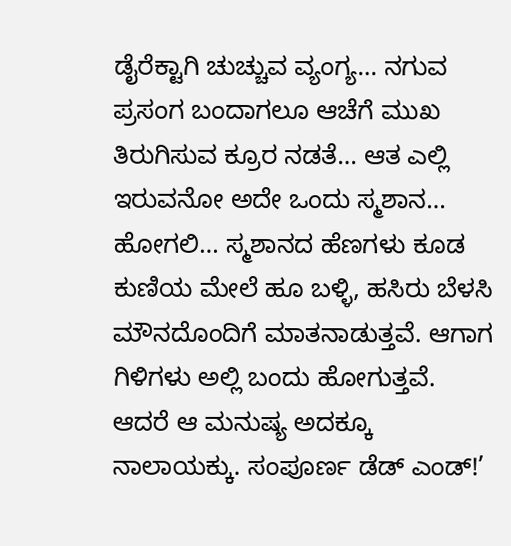ಡೈರೆಕ್ಟಾಗಿ ಚುಚ್ಚುವ ವ್ಯಂಗ್ಯ… ನಗುವ ಪ್ರಸಂಗ ಬಂದಾಗಲೂ ಆಚೆಗೆ ಮುಖ ತಿರುಗಿಸುವ ಕ್ರೂರ ನಡತೆ… ಆತ ಎಲ್ಲಿ ಇರುವನೋ ಅದೇ ಒಂದು ಸ್ಮಶಾನ… ಹೋಗಲಿ… ಸ್ಮಶಾನದ ಹೆಣಗಳು ಕೂಡ ಕುಣಿಯ ಮೇಲೆ ಹೂ ಬಳ್ಳಿ, ಹಸಿರು ಬೆಳಸಿ ಮೌನದೊಂದಿಗೆ ಮಾತನಾಡುತ್ತವೆ. ಆಗಾಗ ಗಿಳಿಗಳು ಅಲ್ಲಿ ಬಂದು ಹೋಗುತ್ತವೆ. ಆದರೆ ಆ ಮನುಷ್ಯ ಅದಕ್ಕೂ ನಾಲಾಯಕ್ಕು. ಸಂಪೂರ್ಣ ಡೆಡ್ ಎಂಡ್!’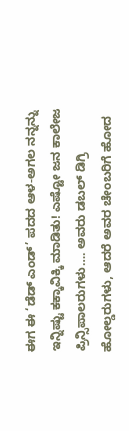ಈಗ ಈ ‘ಡೆಡ್ ಎಂಡ್’ ಪದದ ಆಳ-ಅಗಲ ನನ್ನನ್ನು ಇನ್ನಿಷ್ಟು ಕಕ್ಕಾವಿಕ್ಕಿ ಮಾಡಿತು! ಎಷ್ಟೋ ಜನ ಕಾಲೇಜ ಪ್ರಿನ್ಸಿಪಾಲರುಗಳು…. ಅವರು ಡಬಲ್ ಡಿಗ್ರಿ ಹೋಲ್ಡರುಗಳು, ಆದರೆ ಅವರ ಚೇಂಬರಿಗೆ ಹೋದ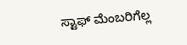ಸ್ಟಾಫ್ ಮೆಂಬರಿಗೆಲ್ಲ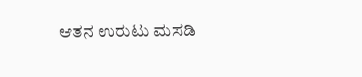ಆತನ ಉರುಟು ಮಸಡಿ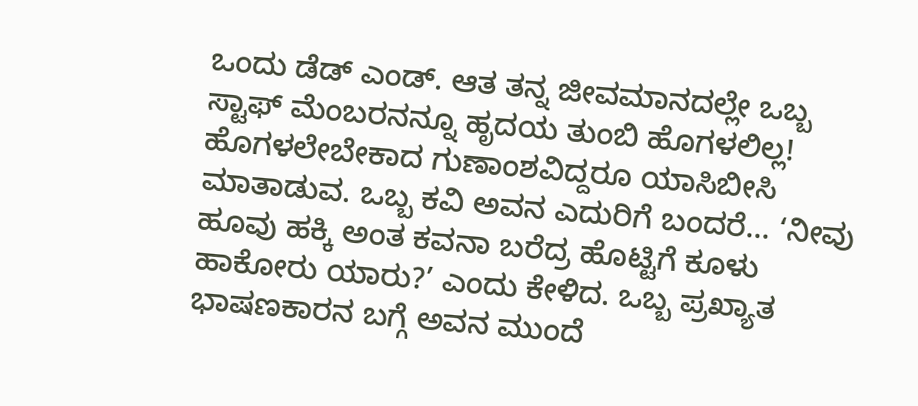ಒಂದು ಡೆಡ್ ಎಂಡ್. ಆತ ತನ್ನ ಜೀವಮಾನದಲ್ಲೇ ಒಬ್ಬ ಸ್ಟಾಫ್ ಮೆಂಬರನನ್ನೂ ಹೃದಯ ತುಂಬಿ ಹೊಗಳಲಿಲ್ಲ! ಹೊಗಳಲೇಬೇಕಾದ ಗುಣಾಂಶವಿದ್ದರೂ ಯಾಸಿಬೀಸಿ ಮಾತಾಡುವ. ಒಬ್ಬ ಕವಿ ಅವನ ಎದುರಿಗೆ ಬಂದರೆ… ‘ನೀವು ಹೂವು ಹಕ್ಕಿ ಅಂತ ಕವನಾ ಬರೆದ್ರ ಹೊಟ್ಟಿಗೆ ಕೂಳು ಹಾಕೋರು ಯಾರು?’ ಎಂದು ಕೇಳಿದ. ಒಬ್ಬ ಪ್ರಖ್ಯಾತ ಭಾಷಣಕಾರನ ಬಗ್ಗೆ ಅವನ ಮುಂದೆ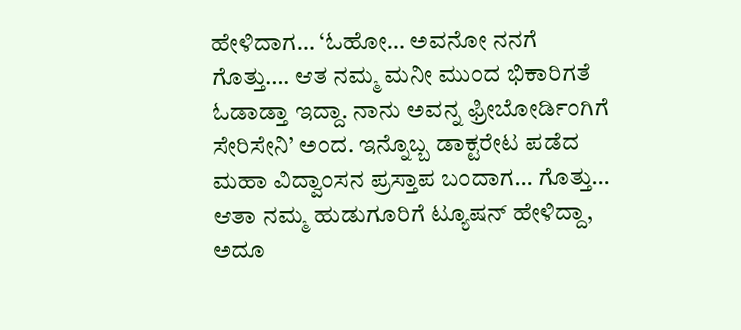ಹೇಳಿದಾಗ… ‘ಓಹೋ… ಅವನೋ ನನಗೆ ಗೊತ್ತು…. ಆತ ನಮ್ಮ ಮನೀ ಮುಂದ ಭಿಕಾರಿಗತೆ ಓಡಾಡ್ತಾ ಇದ್ದಾ. ನಾನು ಅವನ್ನ ಫ್ರೀಬೋರ್ಡಿಂಗಿಗೆ ಸೇರಿಸೇನಿ’ ಅಂದ. ಇನ್ನೊಬ್ಬ ಡಾಕ್ಟರೇಟ ಪಡೆದ ಮಹಾ ವಿದ್ವಾಂಸನ ಪ್ರಸ್ತಾಪ ಬಂದಾಗ… ಗೊತ್ತು… ಆತಾ ನಮ್ಮ ಹುಡುಗೂರಿಗೆ ಟ್ಯೂಷನ್ ಹೇಳಿದ್ದಾ, ಅದೂ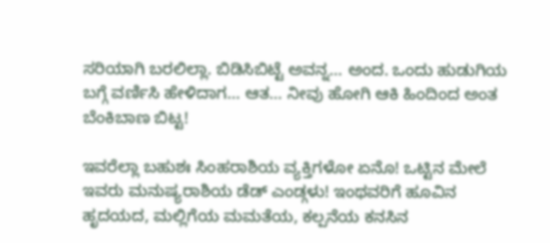ಸರಿಯಾಗಿ ಬರಲಿಲ್ಲಾ. ಬಿಡಿಸಿಬಿಟ್ಟೆ ಅವನ್ನ… ಅಂದ. ಒಂದು ಹುಡುಗಿಯ ಬಗ್ಗೆ ವರ್ಣಿಸಿ ಹೇಳಿದಾಗ… ಆತ… ನೀವು ಹೋಗಿ ಆಕಿ ಹಿಂದಿಂದ ಅಂತ ಬೆಂಕಿಬಾಣ ಬಿಟ್ಟ!

ಇವರೆಲ್ಲಾ ಬಹುಶಃ ಸಿಂಹರಾಶಿಯ ವ್ಯಕ್ತಿಗಳೋ ಏನೊ! ಒಟ್ಟಿನ ಮೇಲೆ ಇವರು ಮನುಷ್ಯರಾಶಿಯ ಡೆಡ್ ಎಂಡ್ಗಳು! ಇಂಥವರಿಗೆ ಹೂವಿನ ಹೃದಯದ, ಮಲ್ಲಿಗೆಯ ಮಮತೆಯ, ಕಲ್ಪನೆಯ ಕನಸಿನ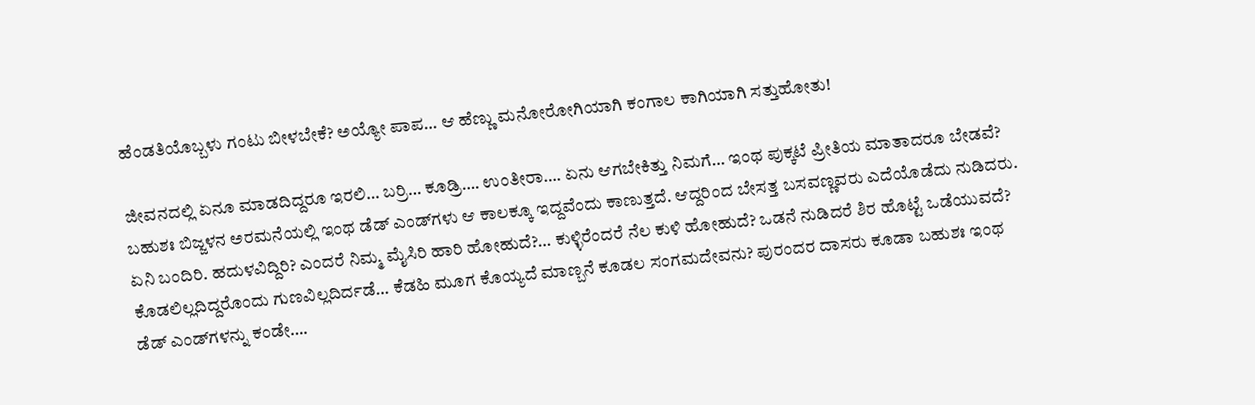ಹೆಂಡತಿಯೊಬ್ಬಳು ಗಂಟು ಬೀಳಬೇಕೆ? ಅಯ್ಯೋ ಪಾಪ… ಆ ಹೆಣ್ಣು ಮನೋರೋಗಿಯಾಗಿ ಕಂಗಾಲ ಕಾಗಿಯಾಗಿ ಸತ್ತುಹೋತು!

ಜೀವನದಲ್ಲಿ ಏನೂ ಮಾಡದಿದ್ದರೂ ಇರಲಿ… ಬರ್ರಿ… ಕೂಡ್ರಿ…. ಉಂತೀರಾ…. ಏನು ಆಗಬೇಕಿತ್ತು ನಿಮಗೆ… ಇಂಥ ಪುಕ್ಕಟೆ ಪ್ರೀತಿಯ ಮಾತಾದರೂ ಬೇಡವೆ? ಬಹುಶಃ ಬಿಜ್ಜಳನ ಅರಮನೆಯಲ್ಲಿ ಇಂಥ ಡೆಡ್ ಎಂಡ್‌ಗಳು ಆ ಕಾಲಕ್ಕೂ ಇದ್ದವೆಂದು ಕಾಣುತ್ತದೆ. ಆದ್ದರಿಂದ ಬೇಸತ್ತ ಬಸವಣ್ಣವರು ಎದೆಯೊಡೆದು ನುಡಿದರು. ಏನಿ ಬಂದಿರಿ. ಹದುಳವಿದ್ದಿರಿ? ಎಂದರೆ ನಿಮ್ಮ ಮೈಸಿರಿ ಹಾರಿ ಹೋಹುದೆ?… ಕುಳ್ಳಿರೆಂದರೆ ನೆಲ ಕುಳಿ ಹೋಹುದೆ? ಒಡನೆ ನುಡಿದರೆ ಶಿರ ಹೊಟ್ಟೆ ಒಡೆಯುವದೆ? ಕೊಡಲಿಲ್ಲದಿದ್ದರೊಂದು ಗುಣವಿಲ್ಲದಿರ್ದಡೆ… ಕೆಡಹಿ ಮೂಗ ಕೊಯ್ಯದೆ ಮಾಣ್ಬನೆ ಕೂಡಲ ಸಂಗಮದೇವನು? ಪುರಂದರ ದಾಸರು ಕೂಡಾ ಬಹುಶಃ ಇಂಥ ಡೆಡ್ ಎಂಡ್‌ಗಳನ್ನು ಕಂಡೇ….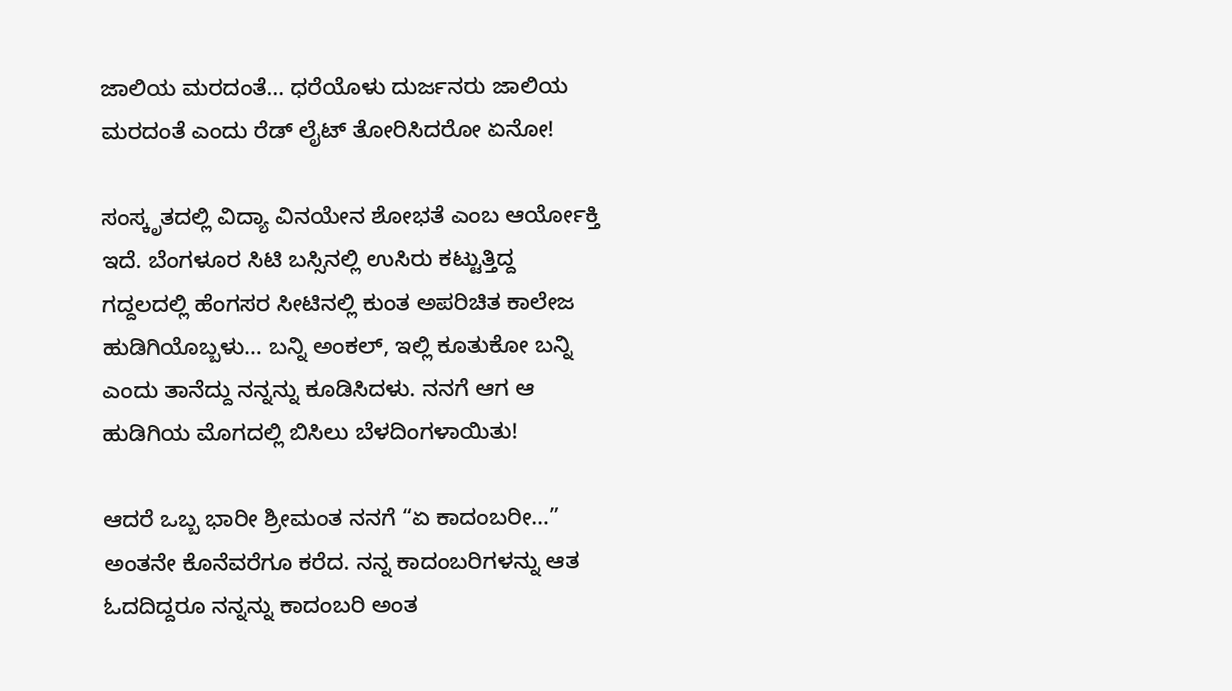ಜಾಲಿಯ ಮರದಂತೆ… ಧರೆಯೊಳು ದುರ್ಜನರು ಜಾಲಿಯ ಮರದಂತೆ ಎಂದು ರೆಡ್ ಲೈಟ್ ತೋರಿಸಿದರೋ ಏನೋ!

ಸಂಸ್ಕೃತದಲ್ಲಿ ವಿದ್ಯಾ ವಿನಯೇನ ಶೋಭತೆ ಎಂಬ ಆರ್ಯೋಕ್ತಿ ಇದೆ. ಬೆಂಗಳೂರ ಸಿಟಿ ಬಸ್ಸಿನಲ್ಲಿ ಉಸಿರು ಕಟ್ಟುತ್ತಿದ್ದ ಗದ್ದಲದಲ್ಲಿ ಹೆಂಗಸರ ಸೀಟಿನಲ್ಲಿ ಕುಂತ ಅಪರಿಚಿತ ಕಾಲೇಜ ಹುಡಿಗಿಯೊಬ್ಬಳು… ಬನ್ನಿ ಅಂಕಲ್, ಇಲ್ಲಿ ಕೂತುಕೋ ಬನ್ನಿ ಎಂದು ತಾನೆದ್ದು ನನ್ನನ್ನು ಕೂಡಿಸಿದಳು. ನನಗೆ ಆಗ ಆ ಹುಡಿಗಿಯ ಮೊಗದಲ್ಲಿ ಬಿಸಿಲು ಬೆಳದಿಂಗಳಾಯಿತು!

ಆದರೆ ಒಬ್ಬ ಭಾರೀ ಶ್ರೀಮಂತ ನನಗೆ “ಏ ಕಾದಂಬರೀ…” ಅಂತನೇ ಕೊನೆವರೆಗೂ ಕರೆದ. ನನ್ನ ಕಾದಂಬರಿಗಳನ್ನು ಆತ ಓದದಿದ್ದರೂ ನನ್ನನ್ನು ಕಾದಂಬರಿ ಅಂತ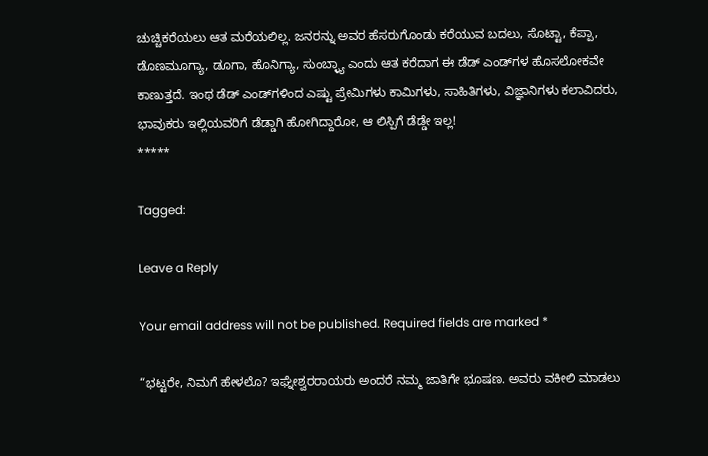ಚುಚ್ಚಿಕರೆಯಲು ಆತ ಮರೆಯಲಿಲ್ಲ. ಜನರನ್ನು ಅವರ ಹೆಸರುಗೊಂಡು ಕರೆಯುವ ಬದಲು, ಸೊಟ್ಟಾ, ಕೆಪ್ಪಾ, ಡೊಣಮೂಗ್ಯಾ, ಡೂಗಾ, ಹೊನಿಗ್ಯಾ, ಸುಂಬ್ಳ್ಯಾ ಎಂದು ಆತ ಕರೆದಾಗ ಈ ಡೆಡ್ ಎಂಡ್‌ಗಳ ಹೊಸಲೋಕವೇ ಕಾಣುತ್ತದೆ. ಇಂಥ ಡೆಡ್ ಎಂಡ್‌ಗಳಿಂದ ಎಷ್ಟು ಪ್ರೇಮಿಗಳು ಕಾಮಿಗಳು, ಸಾಹಿತಿಗಳು, ವಿಜ್ಞಾನಿಗಳು ಕಲಾವಿದರು, ಭಾವುಕರು ಇಲ್ಲಿಯವರಿಗೆ ಡೆಡ್ಡಾಗಿ ಹೋಗಿದ್ದಾರೋ, ಆ ಲಿಸ್ಪಿಗೆ ಡೆಡ್ಡೇ ಇಲ್ಲ!
*****

Tagged:

Leave a Reply

Your email address will not be published. Required fields are marked *

“ಭಟ್ಟರೇ, ನಿಮಗೆ ಹೇಳಲೊ? ಇಘ್ನೇಶ್ವರರಾಯರು ಅಂದರೆ ನಮ್ಮ ಜಾತಿಗೇ ಭೂಷಣ. ಅವರು ವಕೀಲಿ ಮಾಡಲು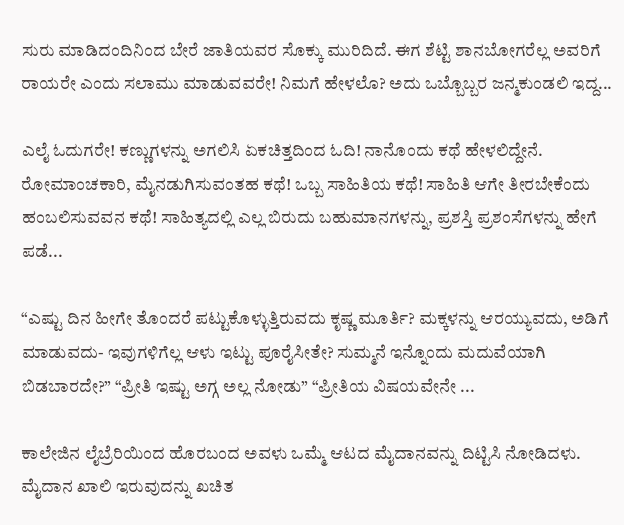ಸುರು ಮಾಡಿದಂದಿನಿಂದ ಬೇರೆ ಜಾತಿಯವರ ಸೊಕ್ಕು ಮುರಿದಿದೆ. ಈಗ ಶೆಟ್ಟಿ ಶಾನಬೋಗರೆಲ್ಲ ಅವರಿಗೆ ರಾಯರೇ ಎಂದು ಸಲಾಮು ಮಾಡುವವರೇ! ನಿಮಗೆ ಹೇಳಲೊ? ಅದು ಒಬ್ಬೊಬ್ಬರ ಜನ್ಮಕುಂಡಲಿ ಇದ್ದ...

ಎಲೈ ಓದುಗರೇ! ಕಣ್ಣುಗಳನ್ನು ಅಗಲಿಸಿ ಏಕಚಿತ್ತದಿಂದ ಓದಿ! ನಾನೊಂದು ಕಥೆ ಹೇಳಲಿದ್ದೇನೆ. ರೋಮಾಂಚಕಾರಿ, ಮೈನಡುಗಿಸುವಂತಹ ಕಥೆ! ಒಬ್ಬ ಸಾಹಿತಿಯ ಕಥೆ! ಸಾಹಿತಿ ಆಗೇ ತೀರಬೇಕೆಂದು ಹಂಬಲಿಸುವವನ ಕಥೆ! ಸಾಹಿತ್ಯದಲ್ಲಿ ಎಲ್ಲ ಬಿರುದು ಬಹುಮಾನಗಳನ್ನು, ಪ್ರಶಸ್ತಿ ಪ್ರಶಂಸೆಗಳನ್ನು ಹೇಗೆ ಪಡೆ...

“ಎಷ್ಟು ದಿನ ಹೀಗೇ ತೊಂದರೆ ಪಟ್ಟುಕೊಳ್ಳುತ್ತಿರುವದು ಕೃಷ್ಣ ಮೂರ್ತಿ? ಮಕ್ಕಳನ್ನು ಆರಯ್ಯುವದು, ಅಡಿಗೆ ಮಾಡುವದು- ಇವುಗಳಿಗೆಲ್ಲ ಆಳು ಇಟ್ಟು ಪೂರೈಸೀತೇ? ಸುಮ್ಮನೆ ಇನ್ನೊಂದು ಮದುವೆಯಾಗಿ ಬಿಡಬಾರದೇ?” “ಪ್ರೀತಿ ಇಷ್ಟು ಅಗ್ಗ ಅಲ್ಲ ನೋಡು” “ಪ್ರೀತಿಯ ವಿಷಯವೇನೇ ...

ಕಾಲೇಜಿನ ಲೈಬ್ರೆರಿಯಿಂದ ಹೊರಬಂದ ಅವಳು ಒಮ್ಮೆ ಆಟದ ಮೈದಾನವನ್ನು ದಿಟ್ಟಿಸಿ ನೋಡಿದಳು. ಮೈದಾನ ಖಾಲಿ ಇರುವುದನ್ನು ಖಚಿತ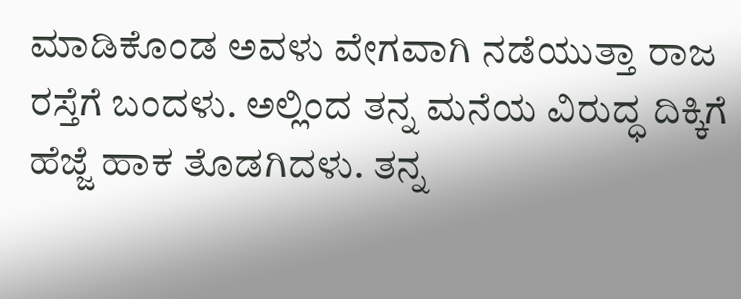ಮಾಡಿಕೊಂಡ ಅವಳು ವೇಗವಾಗಿ ನಡೆಯುತ್ತಾ ರಾಜ ರಸ್ತೆಗೆ ಬಂದಳು. ಅಲ್ಲಿಂದ ತನ್ನ ಮನೆಯ ವಿರುದ್ಧ ದಿಕ್ಕಿಗೆ ಹೆಜ್ಜೆ ಹಾಕ ತೊಡಗಿದಳು. ತನ್ನ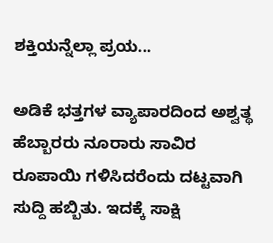ಶಕ್ತಿಯನ್ನೆಲ್ಲಾ ಪ್ರಯ...

ಅಡಿಕೆ ಭತ್ತಗಳ ವ್ಯಾಪಾರದಿಂದ ಅಶ್ವತ್ಥ ಹೆಬ್ಬಾರರು ನೂರಾರು ಸಾವಿರ ರೂಪಾಯಿ ಗಳಿಸಿದರೆಂದು ದಟ್ಟವಾಗಿ ಸುದ್ದಿ ಹಬ್ಬಿತು. ಇದಕ್ಕೆ ಸಾಕ್ಷಿ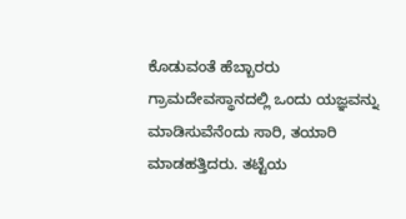ಕೊಡುವಂತೆ ಹೆಬ್ಬಾರರು ಗ್ರಾಮದೇವಸ್ಥಾನದಲ್ಲಿ ಒಂದು ಯಜ್ಞವನ್ನು ಮಾಡಿಸುವೆನೆಂದು ಸಾರಿ, ತಯಾರಿ ಮಾಡಹತ್ತಿದರು. ತಟ್ಟೆಯ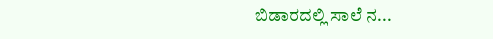ಬಿಡಾರದಲ್ಲಿ ಸಾಲೆ ನ...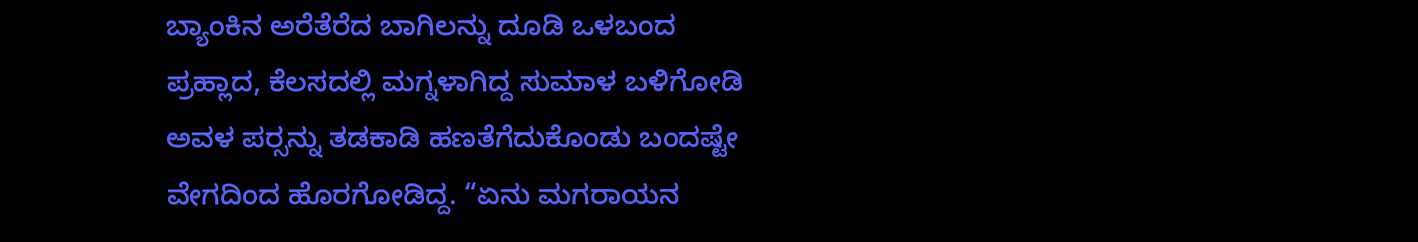ಬ್ಯಾಂಕಿನ ಅರೆತೆರೆದ ಬಾಗಿಲನ್ನು ದೂಡಿ ಒಳಬಂದ ಪ್ರಹ್ಲಾದ, ಕೆಲಸದಲ್ಲಿ ಮಗ್ನಳಾಗಿದ್ದ ಸುಮಾಳ ಬಳಿಗೋಡಿ ಅವಳ ಪರ್‍ಸನ್ನು ತಡಕಾಡಿ ಹಣತೆಗೆದುಕೊಂಡು ಬಂದಷ್ಟೇ ವೇಗದಿಂದ ಹೊರಗೋಡಿದ್ದ. “ಏನು ಮಗರಾಯನ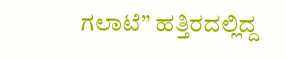ಗಲಾಟೆ” ಹತ್ತಿರದಲ್ಲಿದ್ದ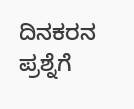ದಿನಕರನ ಪ್ರಶ್ನೆಗೆ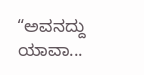“ಅವನದ್ದು ಯಾವಾ...